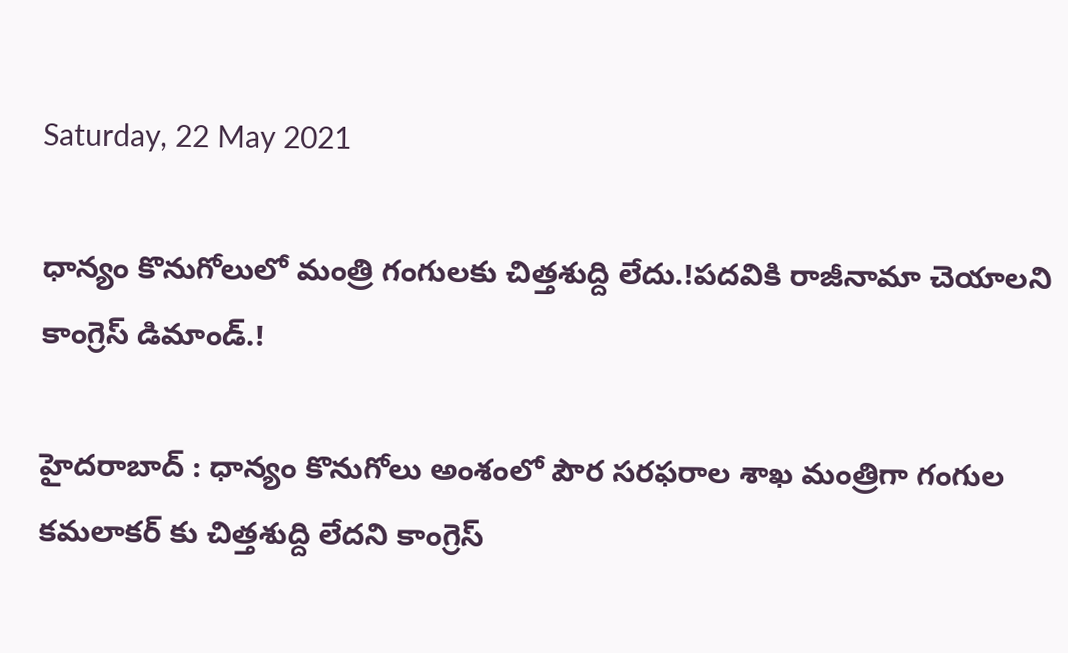Saturday, 22 May 2021

ధాన్యం కొనుగోలులో మంత్రి గంగులకు చిత్తశుద్ది లేదు.!పదవికి రాజీనామా చెయాలని కాంగ్రెస్ డిమాండ్.!

హైదరాబాద్ : ధాన్యం కొనుగోలు అంశంలో పౌర సరఫరాల శాఖ మంత్రిగా గంగుల కమలాకర్ కు చిత్తశుద్ది లేదని కాంగ్రెస్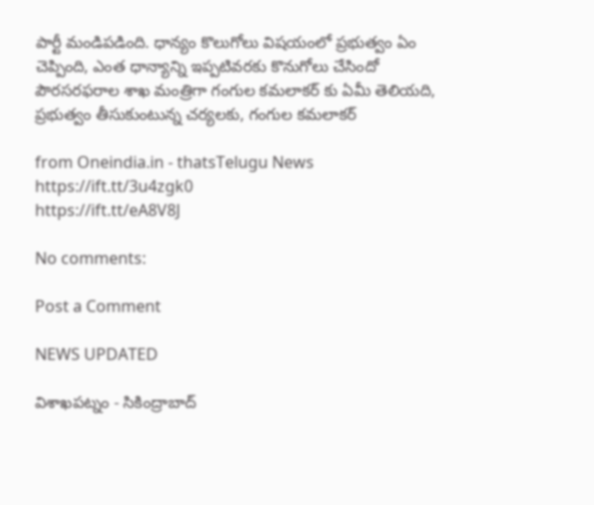పార్టీ మండిపడింది. ధాన్యం కొలుగోలు విషయంలో ప్రభుత్వం ఏం చెప్పింది, ఎంత ధాన్యాన్ని ఇప్పటివరకు కొనుగోలు చేసిందో పౌరసరఫరాల శాఖ మంత్రిగా గంగుల కమలాకర్ కు ఏమీ తెలియది, ప్రభుత్వం తీసుకుంటున్న చర్యలకు, గంగుల కమలాకర్

from Oneindia.in - thatsTelugu News https://ift.tt/3u4zgk0
https://ift.tt/eA8V8J

No comments:

Post a Comment

NEWS UPDATED

విశాఖపట్నం - సికింద్రాబాద్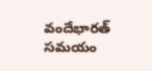వందేభారత్ సమయం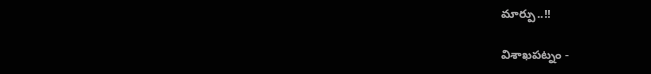మార్పు..!!

విశాఖపట్నం -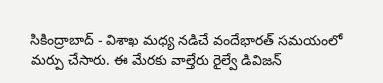సికింద్రాబాద్ - విశాఖ మధ్య నడిచే వందేభారత్ సమయంలో మర్పు చేసారు. ఈ మేరకు వాల్తేరు రైల్వే డివిజన్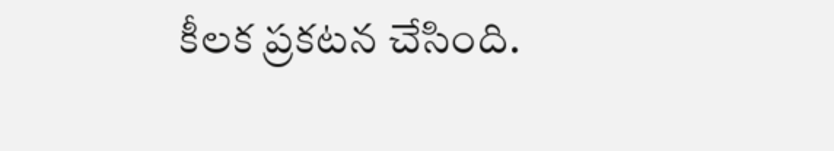కీలక ప్రకటన చేసింది.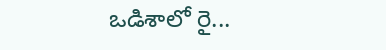ఒడిశాలో రై...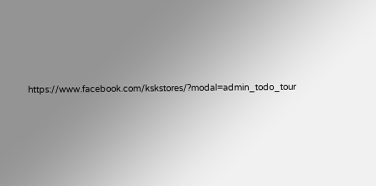https://www.facebook.com/kskstores/?modal=admin_todo_tour